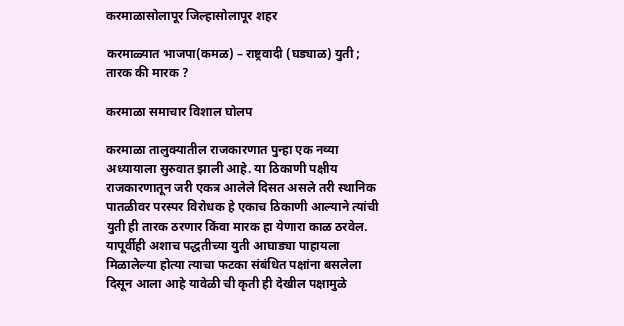करमाळासोलापूर जिल्हासोलापूर शहर

करमाळ्यात भाजपा(कमळ) – राष्ट्रवादी (घड्याळ) युती ; तारक की मारक ?

करमाळा समाचार विशाल घोलप

करमाळा तालुक्यातील राजकारणात पुन्हा एक नव्या अध्यायाला सुरुवात झाली आहे. या ठिकाणी पक्षीय राजकारणातून जरी एकत्र आलेले दिसत असले तरी स्थानिक पातळीवर परस्पर विरोधक हे एकाच ठिकाणी आल्याने त्यांची युती ही तारक ठरणार किंवा मारक हा येणारा काळ ठरवेल. यापूर्वीही अशाच पद्धतीच्या युती आघाड्या पाहायला मिळालेल्या होत्या त्याचा फटका संबंधित पक्षांना बसलेला दिसून आला आहे यावेळी ची कृती ही देखील पक्षामुळे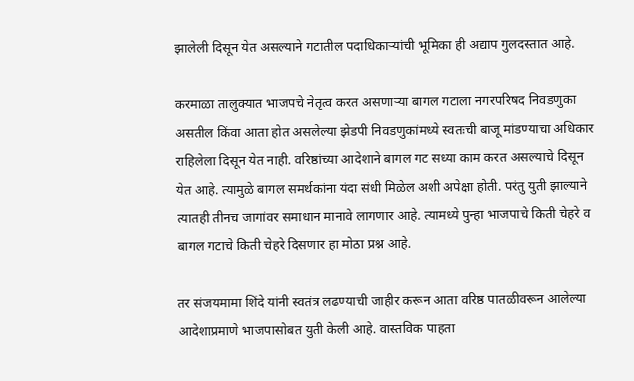झालेली दिसून येत असल्याने गटातील पदाधिकाऱ्यांची भूमिका ही अद्याप गुलदस्तात आहे.

करमाळा तालुक्यात भाजपचे नेतृत्व करत असणाऱ्या बागल गटाला नगरपरिषद निवडणुका असतील किंवा आता होत असलेल्या झेडपी निवडणुकांमध्ये स्वतःची बाजू मांडण्याचा अधिकार राहिलेला दिसून येत नाही. वरिष्ठांच्या आदेशाने बागल गट सध्या काम करत असल्याचे दिसून येत आहे. त्यामुळे बागल समर्थकांना यंदा संधी मिळेल अशी अपेक्षा होती. परंतु युती झाल्याने त्यातही तीनच जागांवर समाधान मानावे लागणार आहे. त्यामध्ये पुन्हा भाजपाचे किती चेहरे व बागल गटाचे किती चेहरे दिसणार हा मोठा प्रश्न आहे.

तर संजयमामा शिंदे यांनी स्वतंत्र लढण्याची जाहीर करून आता वरिष्ठ पातळीवरून आलेल्या आदेशाप्रमाणे भाजपासोबत युती केली आहे. वास्तविक पाहता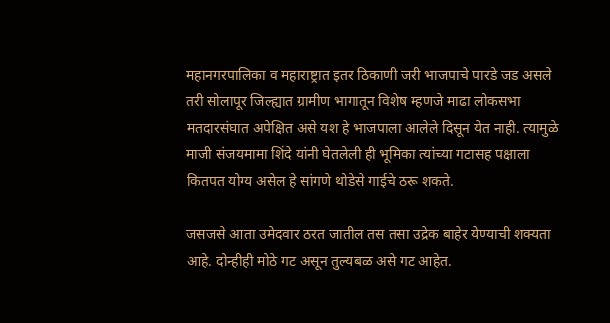महानगरपालिका व महाराष्ट्रात इतर ठिकाणी जरी भाजपाचे पारडे जड असले तरी सोलापूर जिल्ह्यात ग्रामीण भागातून विशेष म्हणजे माढा लोकसभा मतदारसंघात अपेक्षित असे यश हे भाजपाला आलेले दिसून येत नाही. त्यामुळे माजी संजयमामा शिंदे यांनी घेतलेली ही भूमिका त्यांच्या गटासह पक्षाला कितपत योग्य असेल हे सांगणे थोडेसे गाईचे ठरू शकते.

जसजसे आता उमेदवार ठरत जातील तस तसा उद्रेक बाहेर येण्याची शक्यता आहे. दोन्हीही मोठे गट असून तुल्यबळ असे गट आहेत.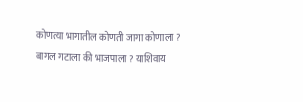कोणत्या भागातील कोणती जागा कोणाला ? बागल गटाला की भाजपाला ? याशिवाय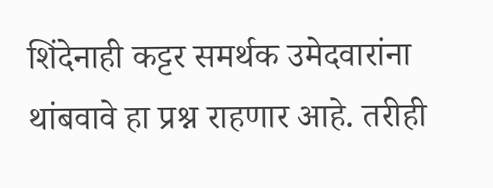शिंदेनाही कट्टर समर्थक उमेदवारांना थांबवावे हा प्रश्न राहणार आहे. तरीही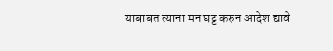याबाबत त्याना मन घट्ट करुन आदेश द्यावे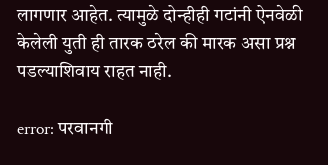लागणार आहेत. त्यामुळे दोन्हीही गटांनी ऐनवेळी केलेली युती ही तारक ठरेल की मारक असा प्रश्न पडल्याशिवाय राहत नाही.

error: परवानगी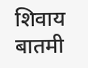शिवाय बातमी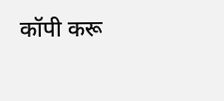कॉपी करू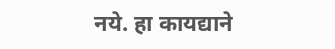नये. हा कायद्याने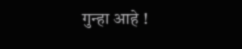गुन्हा आहे !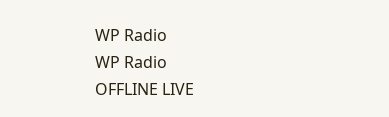WP Radio
WP Radio
OFFLINE LIVE